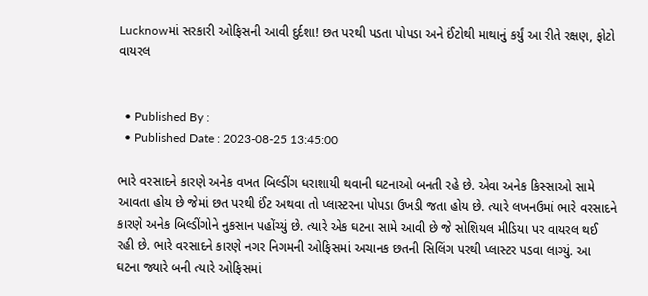Lucknowમાં સરકારી ઓફિસની આવી દુર્દશા! છત પરથી પડતા પોપડા અને ઈંટોથી માથાનું કર્યું આ રીતે રક્ષણ, ફોટો વાયરલ


  • Published By :
  • Published Date : 2023-08-25 13:45:00

ભારે વરસાદને કારણે અનેક વખત બિલ્ડીંગ ધરાશાયી થવાની ઘટનાઓ બનતી રહે છે. એવા અનેક કિસ્સાઓ સામે આવતા હોય છે જેમાં છત પરથી ઈંટ અથવા તો પ્લાસ્ટરના પોપડા ઉખડી જતા હોય છે. ત્યારે લખનઉમાં ભારે વરસાદને કારણે અનેક બિલ્ડીંગોને નુકસાન પહોંચ્યું છે. ત્યારે એક ઘટના સામે આવી છે જે સોશિયલ મીડિયા પર વાયરલ થઈ રહી છે. ભારે વરસાદને કારણે નગર નિગમની ઓફિસમાં અચાનક છતની સિલિંગ પરથી પ્લાસ્ટર પડવા લાગ્યું. આ ઘટના જ્યારે બની ત્યારે ઓફિસમાં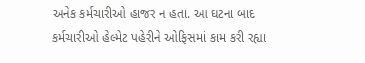અનેક કર્મચારીઓ હાજર ન હતા. આ ઘટના બાદ કર્મચારીઓ હેલ્મેટ પહેરીને ઓફિસમાં કામ કરી રહ્યા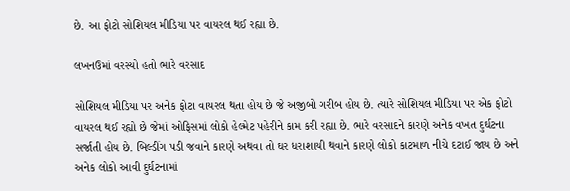છે. આ ફોટો સોશિયલ મીડિયા પર વાયરલ થઈ રહ્યા છે.

લખનઉમાં વરસ્યો હતો ભારે વરસાદ

સોશિયલ મીડિયા પર અનેક ફોટા વાયરલ થતા હોય છે જે અજીબો ગરીબ હોય છે. ત્યારે સોશિયલ મીડિયા પર એક ફોટો વાયરલ થઈ રહ્યો છે જેમાં ઓફિસમાં લોકો હેલ્મેટ પહેરીને કામ કરી રહ્યા છે. ભારે વરસાદને કારણે અનેક વખત દુર્ઘટના સર્જાતી હોય છે. બિલ્ડીંગ પડી જવાને કારણે અથવા તો ઘર ધરાશાયી થવાને કારણે લોકો કાટમાળ નીચે દટાઈ જાય છે અને અનેક લોકો આવી દુર્ઘટનામાં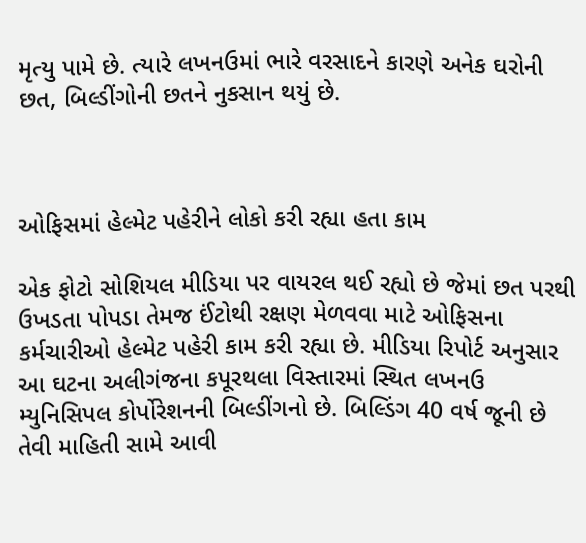મૃત્યુ પામે છે. ત્યારે લખનઉમાં ભારે વરસાદને કારણે અનેક ઘરોની છત, બિલ્ડીંગોની છતને નુકસાન થયું છે.



ઓફિસમાં હેલ્મેટ પહેરીને લોકો કરી રહ્યા હતા કામ

એક ફોટો સોશિયલ મીડિયા પર વાયરલ થઈ રહ્યો છે જેમાં છત પરથી ઉખડતા પોપડા તેમજ ઈંટોથી રક્ષણ મેળવવા માટે ઓફિસના કર્મચારીઓ હેલ્મેટ પહેરી કામ કરી રહ્યા છે. મીડિયા રિપોર્ટ અનુસાર આ ઘટના અલીગંજના કપૂરથલા વિસ્તારમાં સ્થિત લખનઉ મ્યુનિસિપલ કોર્પોરેશનની બિલ્ડીંગનો છે. બિલ્ડિંગ 40 વર્ષ જૂની છે તેવી માહિતી સામે આવી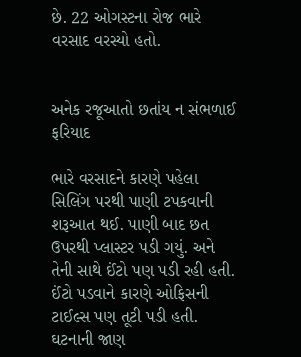છે. 22 ઓગસ્ટના રોજ ભારે વરસાદ વરસ્યો હતો.


અનેક રજૂઆતો છતાંય ન સંભળાઈ ફરિયાદ

ભારે વરસાદને કારણે પહેલા સિલિંગ પરથી પાણી ટપકવાની શરૂઆત થઈ. પાણી બાદ છત ઉપરથી પ્લાસ્ટર પડી ગયું. અને તેની સાથે ઈંટો પણ પડી રહી હતી. ઈંટો પડવાને કારણે ઓફિસની ટાઈલ્સ પણ તૂટી પડી હતી. ઘટનાની જાણ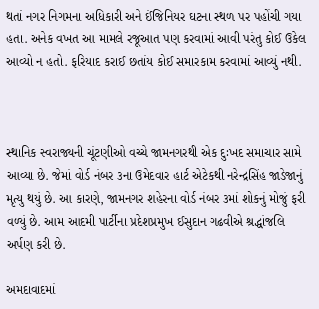થતાં નગર નિગમના અધિકારી અને ઈંજિનિયર ઘટના સ્થળ પર પહોંચી ગયા હતા. અનેક વખત આ મામલે રજૂઆત પણ કરવામાં આવી પરંતુ કોઈ ઉકેલ આવ્યો ન હતો. ફરિયાદ કરાઈ છતાંય કોઈ સમારકામ કરવામાં આવ્યું નથી.



સ્થાનિક સ્વરાજ્યની ચૂંટણીઓ વચ્ચે જામનગરથી એક દુઃખદ સમાચાર સામે આવ્યા છે. જેમાં વોર્ડ નંબર ૩ના ઉમેદવાર હાર્ટ એટેકથી નરેન્દ્રસિંહ જાડેજાનું મૃત્યુ થયું છે. આ કારણે, જામનગર શહેરના વોર્ડ નંબર ૩માં શોકનું મોજું ફરી વળ્યું છે. આમ આદમી પાર્ટીના પ્રદેશપ્રમુખ ઈસુદાન ગઢવીએ શ્રદ્ધાંજલિ અર્પણ કરી છે.

અમદાવાદમાં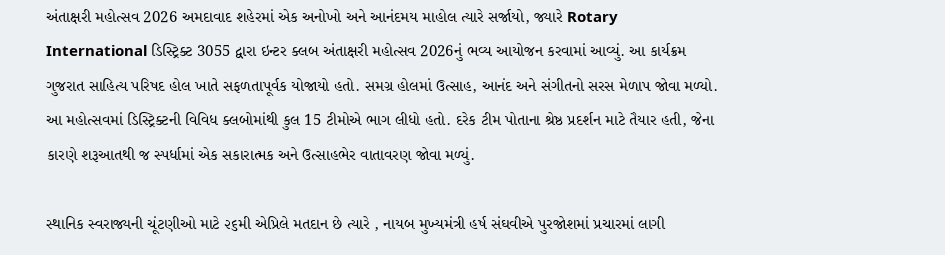અંતાક્ષરી મહોત્સવ 2026 અમદાવાદ શહેરમાં એક અનોખો અને આનંદમય માહોલ ત્યારે સર્જાયો, જ્યારે Rotary International ડિસ્ટ્રિક્ટ 3055 દ્વારા ઇન્ટર ક્લબ અંતાક્ષરી મહોત્સવ 2026નું ભવ્ય આયોજન કરવામાં આવ્યું. આ કાર્યક્રમ ગુજરાત સાહિત્ય પરિષદ હોલ ખાતે સફળતાપૂર્વક યોજાયો હતો. સમગ્ર હોલમાં ઉત્સાહ, આનંદ અને સંગીતનો સરસ મેળાપ જોવા મળ્યો. આ મહોત્સવમાં ડિસ્ટ્રિક્ટની વિવિધ ક્લબોમાંથી કુલ 15 ટીમોએ ભાગ લીધો હતો. દરેક ટીમ પોતાના શ્રેષ્ઠ પ્રદર્શન માટે તૈયાર હતી, જેના કારણે શરૂઆતથી જ સ્પર્ધામાં એક સકારાત્મક અને ઉત્સાહભેર વાતાવરણ જોવા મળ્યું.

સ્થાનિક સ્વરાજ્યની ચૂંટણીઓ માટે ૨૬મી એપ્રિલે મતદાન છે ત્યારે , નાયબ મુખ્યમંત્રી હર્ષ સંઘવીએ પુરજોશમાં પ્રચારમાં લાગી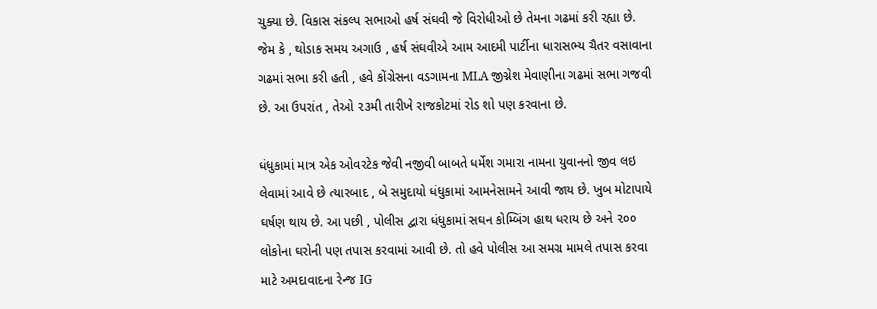ચુક્યા છે. વિકાસ સંકલ્પ સભાઓ હર્ષ સંઘવી જે વિરોધીઓ છે તેમના ગઢમાં કરી રહ્યા છે. જેમ કે , થોડાક સમય અગાઉ , હર્ષ સંઘવીએ આમ આદમી પાર્ટીના ધારાસભ્ય ચૈતર વસાવાના ગઢમાં સભા કરી હતી , હવે કોંગ્રેસના વડગામના MLA જીગ્નેશ મેવાણીના ગઢમાં સભા ગજવી છે. આ ઉપરાંત , તેઓ ૨૩મી તારીખે રાજકોટમાં રોડ શો પણ કરવાના છે.

ધંધુકામાં માત્ર એક ઓવરટેક જેવી નજીવી બાબતે ધર્મેશ ગમારા નામના યુવાનનો જીવ લઇ લેવામાં આવે છે ત્યારબાદ , બે સમુદાયો ધંધુકામાં આમનેસામને આવી જાય છે. ખુબ મોટાપાયે ઘર્ષણ થાય છે. આ પછી , પોલીસ દ્વારા ધંધુકામાં સઘન કોમ્બિંગ હાથ ધરાય છે અને ૨૦૦ લોકોના ઘરોની પણ તપાસ કરવામાં આવી છે. તો હવે પોલીસ આ સમગ્ર મામલે તપાસ કરવા માટે અમદાવાદના રેન્જ IG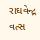રાઘવેન્દ્ર વત્સ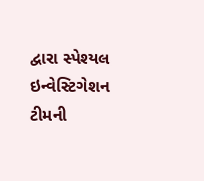દ્વારા સ્પેશ્યલ ઇન્વેસ્ટિગેશન ટીમની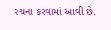રચના કરવામાં આવી છે.